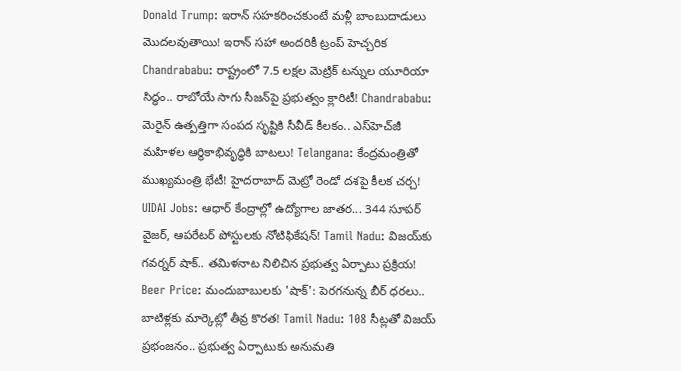Donald Trump: ఇరాన్ సహకరించకుంటే మళ్లీ బాంబుదాడులు మొదలవుతాయి! ఇరాన్ సహా అందరికీ ట్రంప్ హెచ్చరిక Chandrababu: రాష్ట్రంలో 7.5 లక్షల మెట్రిక్ టన్నుల యూరియా సిద్ధం.. రాబోయే సాగు సీజన్‌పై ప్రభుత్వం క్లారిటీ! Chandrababu: మెరైన్ ఉత్పత్తిగా సంపద సృష్టికి సీవీడ్ కీలకం.. ఎస్‌హెచ్‌జీ మహిళల ఆర్థికాభివృద్ధికి బాటలు! Telangana: కేంద్రమంత్రితో ముఖ్యమంత్రి భేటీ! హైదరాబాద్ మెట్రో రెండో దశపై కీలక చర్చ! UIDAI Jobs: ఆధార్ కేంద్రాల్లో ఉద్యోగాల జాతర... 344 సూపర్ వైజర్, ఆపరేటర్ పోస్టులకు నోటిఫికేషన్! Tamil Nadu: విజయ్‌కు గవర్నర్ షాక్.. తమిళనాట నిలిచిన ప్రభుత్వ ఏర్పాటు ప్రక్రియ! Beer Price: మందుబాబులకు 'షాక్': పెరగనున్న బీర్ ధరలు.. బాటిళ్లకు మార్కెట్లో తీవ్ర కొరత! Tamil Nadu: 108 సీట్లతో విజయ్ ప్రభంజనం.. ప్రభుత్వ ఏర్పాటుకు అనుమతి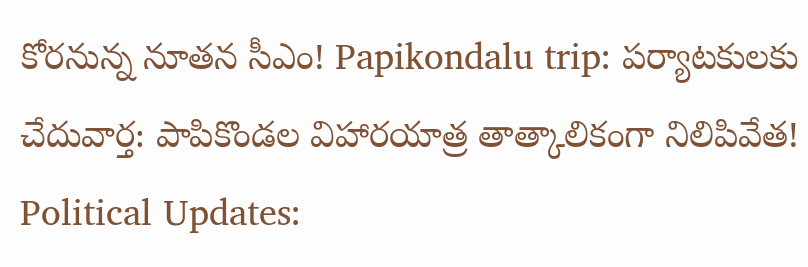కోరనున్న నూతన సీఎం! Papikondalu trip: పర్యాటకులకు చేదువార్త: పాపికొండల విహారయాత్ర తాత్కాలికంగా నిలిపివేత! Political Updates: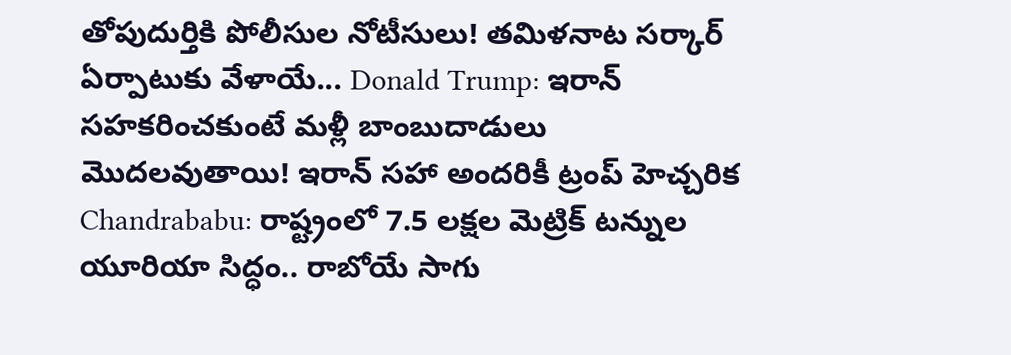తోపుదుర్తికి పోలీసుల నోటీసులు! తమిళనాట సర్కార్ ఏర్పాటుకు వేళాయే... Donald Trump: ఇరాన్ సహకరించకుంటే మళ్లీ బాంబుదాడులు మొదలవుతాయి! ఇరాన్ సహా అందరికీ ట్రంప్ హెచ్చరిక Chandrababu: రాష్ట్రంలో 7.5 లక్షల మెట్రిక్ టన్నుల యూరియా సిద్ధం.. రాబోయే సాగు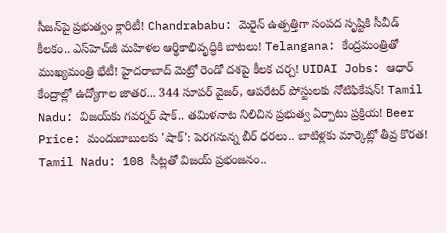సీజన్‌పై ప్రభుత్వం క్లారిటీ! Chandrababu: మెరైన్ ఉత్పత్తిగా సంపద సృష్టికి సీవీడ్ కీలకం.. ఎస్‌హెచ్‌జీ మహిళల ఆర్థికాభివృద్ధికి బాటలు! Telangana: కేంద్రమంత్రితో ముఖ్యమంత్రి భేటీ! హైదరాబాద్ మెట్రో రెండో దశపై కీలక చర్చ! UIDAI Jobs: ఆధార్ కేంద్రాల్లో ఉద్యోగాల జాతర... 344 సూపర్ వైజర్, ఆపరేటర్ పోస్టులకు నోటిఫికేషన్! Tamil Nadu: విజయ్‌కు గవర్నర్ షాక్.. తమిళనాట నిలిచిన ప్రభుత్వ ఏర్పాటు ప్రక్రియ! Beer Price: మందుబాబులకు 'షాక్': పెరగనున్న బీర్ ధరలు.. బాటిళ్లకు మార్కెట్లో తీవ్ర కొరత! Tamil Nadu: 108 సీట్లతో విజయ్ ప్రభంజనం..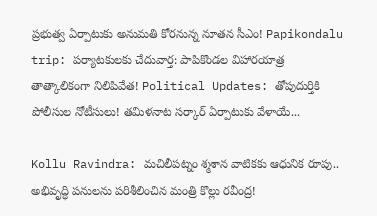ప్రభుత్వ ఏర్పాటుకు అనుమతి కోరనున్న నూతన సీఎం! Papikondalu trip: పర్యాటకులకు చేదువార్త: పాపికొండల విహారయాత్ర తాత్కాలికంగా నిలిపివేత! Political Updates: తోపుదుర్తికి పోలీసుల నోటీసులు! తమిళనాట సర్కార్ ఏర్పాటుకు వేళాయే...

Kollu Ravindra: మచిలీపట్నం శ్మశాన వాటికకు ఆధునిక రూపు.. అభివృద్ధి పనులను పరిశీలించిన మంత్రి కొల్లు రవీంద్ర!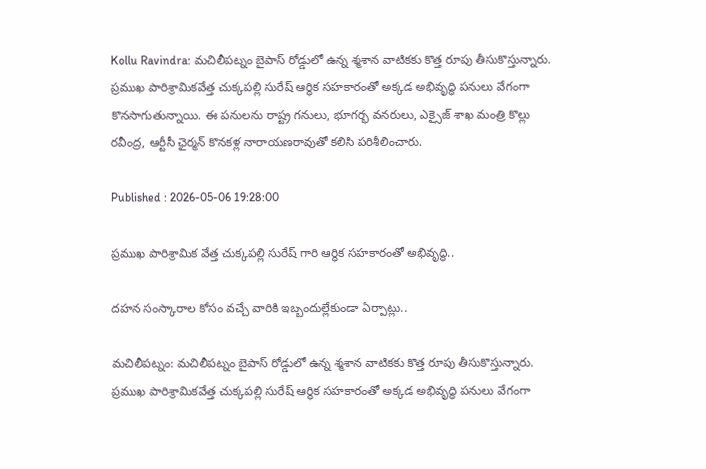Kollu Ravindra: మచిలీపట్నం బైపాస్ రోడ్డులో ఉన్న శ్మశాన వాటికకు కొత్త రూపు తీసుకొస్తున్నారు. ప్రముఖ పారిశ్రామికవేత్త చుక్కపల్లి సురేష్ ఆర్థిక సహకారంతో అక్కడ అభివృద్ధి పనులు వేగంగా కొనసాగుతున్నాయి. ఈ పనులను రాష్ట్ర గనులు, భూగర్భ వనరులు, ఎక్సైజ్ శాఖ మంత్రి కొల్లు రవీంద్ర, ఆర్టీసీ ఛైర్మన్ కొనకళ్ల నారాయణరావుతో కలిసి పరిశీలించారు.

Published : 2026-05-06 19:28:00

ప్రముఖ పారిశ్రామిక వేత్త చుక్కపల్లి సురేష్ గారి ఆర్ధిక సహకారంతో అభివృద్ధి..

దహన సంస్కారాల కోసం వచ్చే వారికి ఇబ్బందుల్లేకుండా ఏర్పాట్లు..

మచిలీపట్నం: మచిలీపట్నం బైపాస్ రోడ్డులో ఉన్న శ్మశాన వాటికకు కొత్త రూపు తీసుకొస్తున్నారు. ప్రముఖ పారిశ్రామికవేత్త చుక్కపల్లి సురేష్ ఆర్థిక సహకారంతో అక్కడ అభివృద్ధి పనులు వేగంగా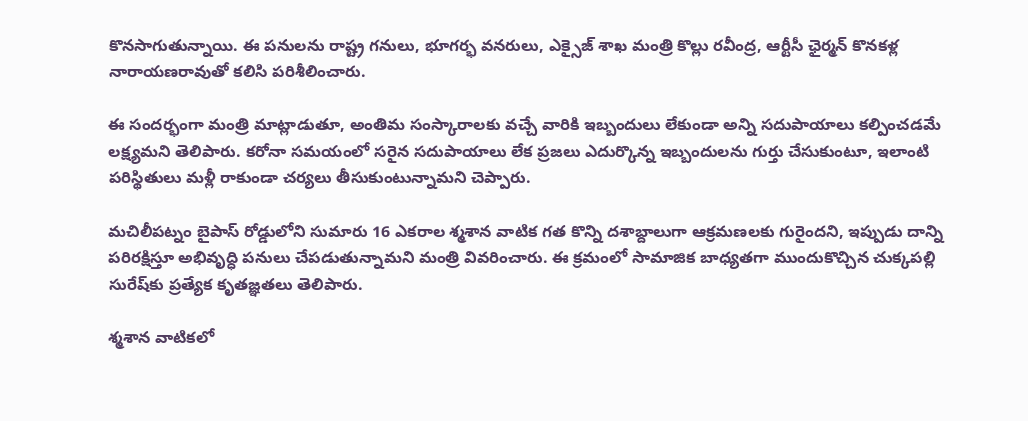కొనసాగుతున్నాయి. ఈ పనులను రాష్ట్ర గనులు, భూగర్భ వనరులు, ఎక్సైజ్ శాఖ మంత్రి కొల్లు రవీంద్ర, ఆర్టీసీ ఛైర్మన్ కొనకళ్ల నారాయణరావుతో కలిసి పరిశీలించారు.

ఈ సందర్భంగా మంత్రి మాట్లాడుతూ, అంతిమ సంస్కారాలకు వచ్చే వారికి ఇబ్బందులు లేకుండా అన్ని సదుపాయాలు కల్పించడమే లక్ష్యమని తెలిపారు. కరోనా సమయంలో సరైన సదుపాయాలు లేక ప్రజలు ఎదుర్కొన్న ఇబ్బందులను గుర్తు చేసుకుంటూ, ఇలాంటి పరిస్థితులు మళ్లీ రాకుండా చర్యలు తీసుకుంటున్నామని చెప్పారు.

మచిలీపట్నం బైపాస్ రోడ్డులోని సుమారు 16 ఎకరాల శ్మశాన వాటిక గత కొన్ని దశాబ్దాలుగా ఆక్రమణలకు గురైందని, ఇప్పుడు దాన్ని పరిరక్షిస్తూ అభివృద్ధి పనులు చేపడుతున్నామని మంత్రి వివరించారు. ఈ క్రమంలో సామాజిక బాధ్యతగా ముందుకొచ్చిన చుక్కపల్లి సురేష్‌కు ప్రత్యేక కృతజ్ఞతలు తెలిపారు.

శ్మశాన వాటికలో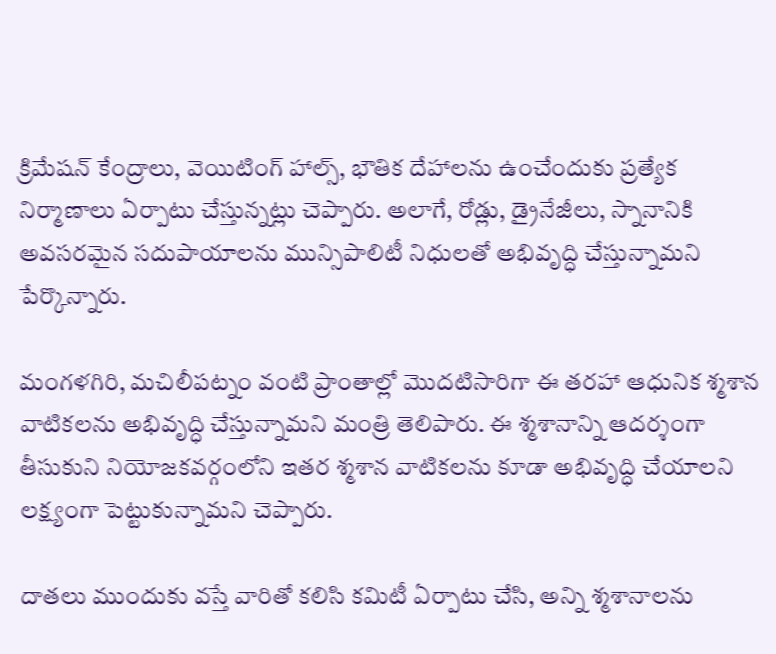క్రిమేషన్ కేంద్రాలు, వెయిటింగ్ హాల్స్, భౌతిక దేహాలను ఉంచేందుకు ప్రత్యేక నిర్మాణాలు ఏర్పాటు చేస్తున్నట్లు చెప్పారు. అలాగే, రోడ్లు, డ్రైనేజీలు, స్నానానికి అవసరమైన సదుపాయాలను మున్సిపాలిటీ నిధులతో అభివృద్ధి చేస్తున్నామని పేర్కొన్నారు.

మంగళగిరి, మచిలీపట్నం వంటి ప్రాంతాల్లో మొదటిసారిగా ఈ తరహా ఆధునిక శ్మశాన వాటికలను అభివృద్ధి చేస్తున్నామని మంత్రి తెలిపారు. ఈ శ్మశానాన్ని ఆదర్శంగా తీసుకుని నియోజకవర్గంలోని ఇతర శ్మశాన వాటికలను కూడా అభివృద్ధి చేయాలని లక్ష్యంగా పెట్టుకున్నామని చెప్పారు.

దాతలు ముందుకు వస్తే వారితో కలిసి కమిటీ ఏర్పాటు చేసి, అన్ని శ్మశానాలను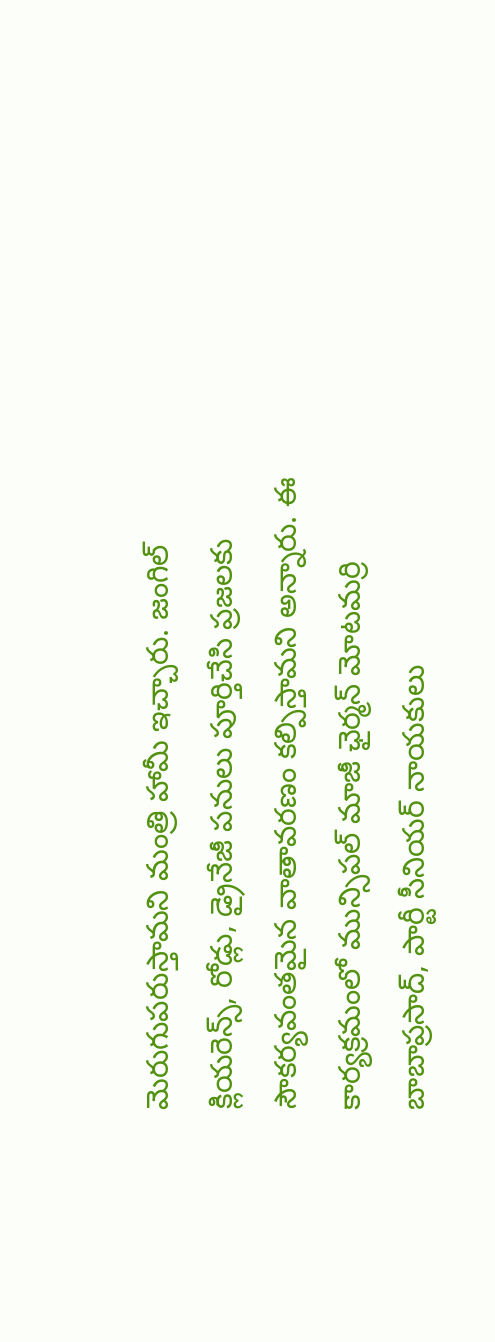మెరుగుపరుస్తామని మంత్రి హామీ ఇచ్చారు. జంగిల్ క్లియరెన్స్, రోడ్లు, డ్రైనేజీ పనులు పూర్తిచేసి ప్రజలకు సౌకర్యవంతమైన వాతావరణం కల్పిస్తామని అన్నారు. ఈ కార్యక్రమంలో మున్సిపల్ మాజీ ఛైర్మన్ మోటమర్రి బాబాప్రసాద్, పార్టీ సీనియర్ నాయకులు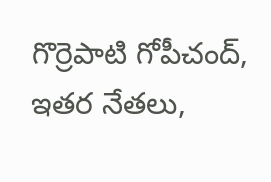గొర్రెపాటి గోపీచంద్, ఇతర నేతలు,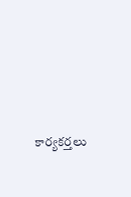కార్యకర్తలు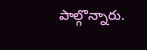పాల్గొన్నారు.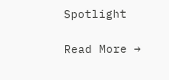Spotlight

Read More →